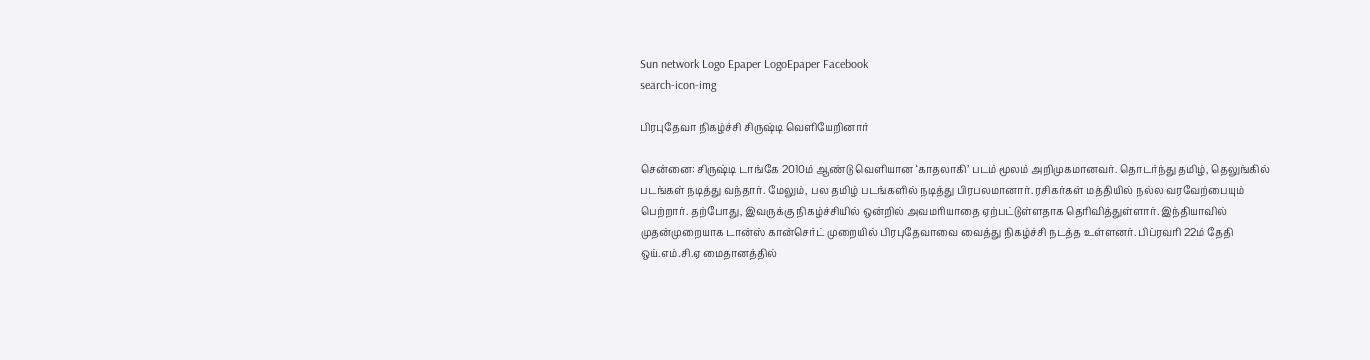Sun network Logo Epaper LogoEpaper Facebook
search-icon-img

பிரபுதேவா நிகழ்ச்சி சிருஷ்டி வெளியேறினார்

சென்னை: சிருஷ்டி டாங்கே 2010ம் ஆண்டு வெளியான ‘காதலாகி’ படம் மூலம் அறிமுகமானவர். தொடர்ந்து தமிழ், தெலுங்கில் படங்கள் நடித்து வந்தார். மேலும், பல தமிழ் படங்களில் நடித்து பிரபலமானார். ரசிகர்கள் மத்தியில் நல்ல வரவேற்பையும் பெற்றார். தற்போது, இவருக்கு நிகழ்ச்சியில் ஒன்றில் அவமரியாதை ஏற்பட்டுள்ளதாக தெரிவித்துள்ளார். இந்தியாவில் முதன்முறையாக டான்ஸ் கான்செர்ட் முறையில் பிரபுதேவாவை வைத்து நிகழ்ச்சி நடத்த உள்ளனர். பிப்ரவரி 22ம் தேதி ஒய்.எம்.சி.ஏ மைதானத்தில்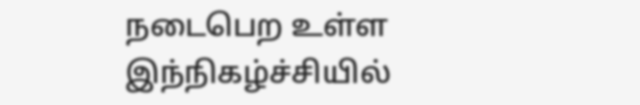நடைபெற உள்ள இந்நிகழ்ச்சியில்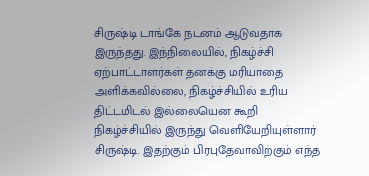சிருஷ்டி டாங்கே நடனம் ஆடுவதாக இருந்தது. இந்நிலையில், நிகழ்ச்சி ஏற்பாட்டாளர்கள் தனக்கு மரியாதை அளிக்கவில்லை, நிகழ்ச்சியில் உரிய திட்டமிடல் இல்லையென கூறி நிகழ்ச்சியில் இருந்து வெளியேறியுள்ளார் சிருஷ்டி. இதற்கும் பிரபுதேவாவிற்கும் எந்த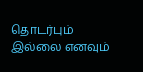தொடர்பும் இல்லை எனவும்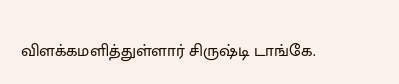விளக்கமளித்துள்ளார் சிருஷ்டி டாங்கே.